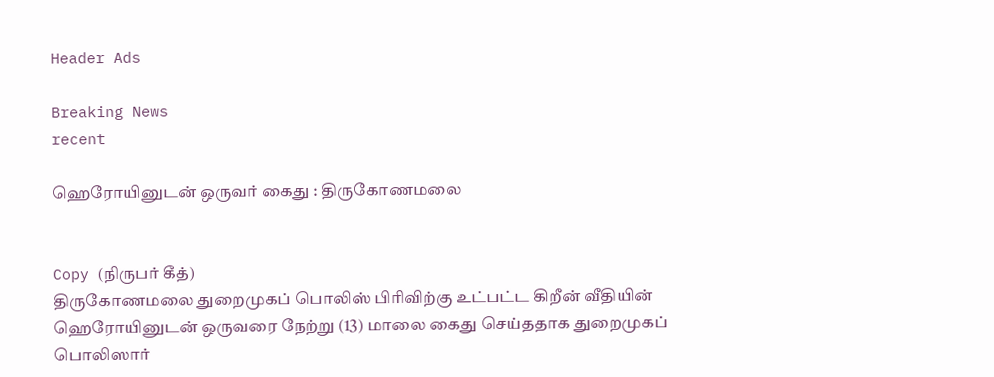Header Ads

Breaking News
recent

ஹெரோயினுடன் ஒருவர் கைது : திருகோணமலை


Copy (நிருபர் கீத்)
திருகோணமலை துறைமுகப் பொலிஸ் பிரிவிற்கு உட்பட்ட கிறீன் வீதியின் ஹெரோயினுடன் ஒருவரை நேற்று (13) மாலை கைது செய்ததாக துறைமுகப் பொலிஸார்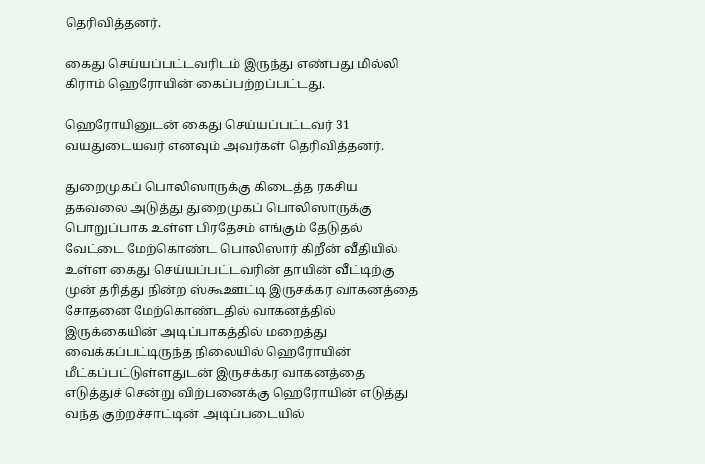தெரிவித்தனர்.

கைது செய்யப்பட்டவரிடம் இருந்து எண்பது மில்லி கிராம் ஹெரோயின் கைப்பற்றப்பட்டது.

ஹெரோயினுடன் கைது செய்யப்பட்டவர் 31 வயதுடையவர் எனவும் அவர்கள் தெரிவித்தனர்.

துறைமுகப் பொலிஸாருக்கு கிடைத்த ரகசிய தகவலை அடுத்து துறைமுகப் பொலிஸாருக்கு பொறுப்பாக உள்ள பிரதேசம் எங்கும் தேடுதல் வேட்டை மேற்கொண்ட பொலிஸார் கிறீன் வீதியில் உள்ள கைது செய்யப்பட்டவரின் தாயின் வீட்டிற்கு முன் தரித்து நின்ற ஸ்கூஊட்டி இருசக்கர வாகனத்தை சோதனை மேற்கொண்டதில் வாகனத்தில் இருக்கையின் அடிப்பாகத்தில் மறைத்து வைக்கப்பட்டிருந்த நிலையில் ஹெரோயின் மீட்கப்பட்டுள்ளதுடன் இருசக்கர வாகனத்தை எடுத்துச் சென்று விற்பனைக்கு ஹெரோயின் எடுத்து வந்த குற்றச்சாட்டின் அடிப்படையில்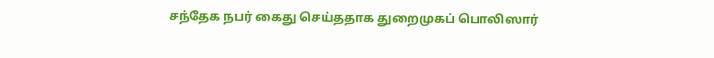சந்தேக நபர் கைது செய்ததாக துறைமுகப் பொலிஸார்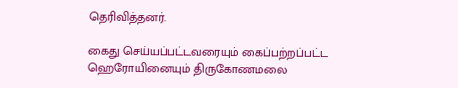தெரிவித்தனர்.

கைது செய்யப்பட்டவரையும் கைப்பற்றப்பட்ட ஹெரோயினையும் திருகோணமலை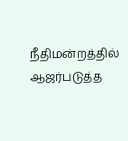நீதிமன்றத்தில் ஆஜர்படுத்த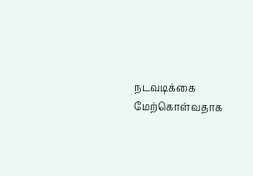நடவடிக்கை மேற்கொள்வதாக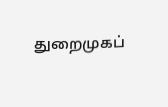துறைமுகப்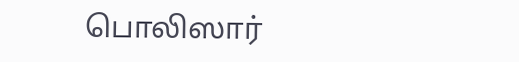பொலிஸார்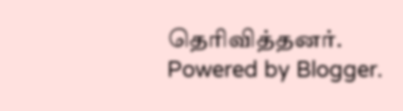தெரிவித்தனர்.
Powered by Blogger.